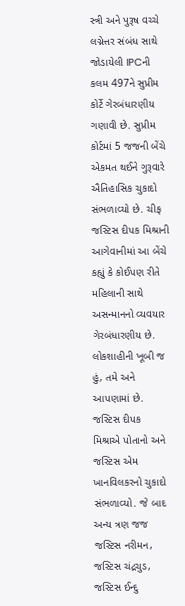સ્ત્રી અને પુરૂષ વચ્ચે લગ્નેત્તર સંબંધ સાથે જોડાયેલી IPCની કલમ 497ને સુપ્રીમ કોર્ટે ગેરબંધારણીય ગણાવી છે. સુપ્રીમ કોર્ટમાં 5 જજની બેંચે એકમત થઈને ગુરૂવારે ઐતિહાસિક ચુકાદો સંભળાવ્યો છે. ચીફ જસ્ટિસ દીપક મિશ્રાની આગેવાનીમાં આ બેંચે કહ્યું કે કોઈપણ રીતે મહિલાની સાથે અસન્માનનો વ્યવયાર ગેરબંધારણીય છે. લોકશાહીની ખૂબી જ હું, તમે અને આપણામાં છે.
જસ્ટિસ દીપક મિશ્રાએ પોતાનો અને જસ્ટિસ એમ ખાનવિલકરનો ચુકાદો સંભળાવ્યો. જે બાદ અન્ય ત્રણ જજ જસ્ટિસ નરીમન, જસ્ટિસ ચંદ્રચુડ, જસ્ટિસ ઈન્દુ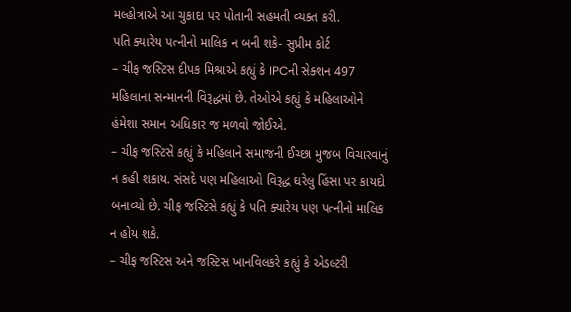મલ્હોત્રાએ આ ચુકાદા પર પોતાની સહમતી વ્યક્ત કરી.
પતિ ક્યારેય પત્નીનો માલિક ન બની શકે- સુપ્રીમ કોર્ટ
– ચીફ જસ્ટિસ દીપક મિશ્રાએ કહ્યું કે IPCની સેક્શન 497 મહિલાના સન્માનની વિરૂદ્ધમાં છે. તેઓએ કહ્યું કે મહિલાઓને હંમેશા સમાન અધિકાર જ મળવો જોઈએ.
– ચીફ જસ્ટિસે કહ્યું કે મહિલાને સમાજની ઈચ્છા મુજબ વિચારવાનું ન કહી શકાય. સંસદે પણ મહિલાઓ વિરૂદ્ધ ઘરેલુ હિંસા પર કાયદો બનાવ્યો છે. ચીફ જસ્ટિસે કહ્યું કે પતિ ક્યારેય પણ પત્નીનો માલિક ન હોય શકે.
– ચીફ જસ્ટિસ અને જસ્ટિસ ખાનવિલકરે કહ્યું કે એડલ્ટરી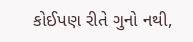કોઈપણ રીતે ગુનો નથી,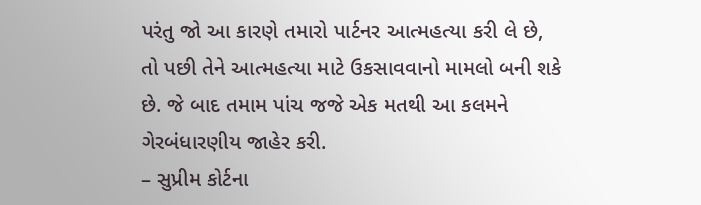પરંતુ જો આ કારણે તમારો પાર્ટનર આત્મહત્યા કરી લે છે, તો પછી તેને આત્મહત્યા માટે ઉકસાવવાનો મામલો બની શકે છે. જે બાદ તમામ પાંચ જજે એક મતથી આ કલમને ગેરબંધારણીય જાહેર કરી.
– સુપ્રીમ કોર્ટના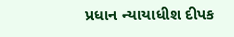પ્રધાન ન્યાયાધીશ દીપક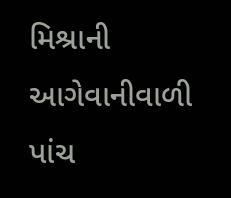મિશ્રાની આગેવાનીવાળી પાંચ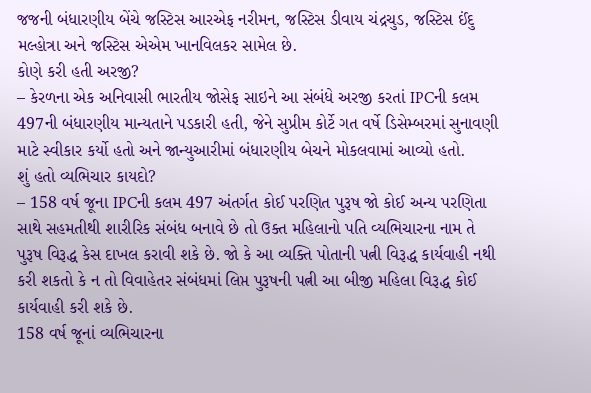જજની બંધારણીય બેંચે જસ્ટિસ આરએફ નરીમન, જસ્ટિસ ડીવાય ચંદ્રચુડ, જસ્ટિસ ઈંદુ મલ્હોત્રા અને જસ્ટિસ એએમ ખાનવિલકર સામેલ છે.
કોણે કરી હતી અરજી?
– કેરળના એક અનિવાસી ભારતીય જોસેફ સાઇને આ સંબંધે અરજી કરતાં IPCની કલમ 497ની બંધારણીય માન્યતાને પડકારી હતી, જેને સુપ્રીમ કોર્ટે ગત વર્ષે ડિસેમ્બરમાં સુનાવણી માટે સ્વીકાર કર્યો હતો અને જાન્યુઆરીમાં બંધારણીય બેચને મોકલવામાં આવ્યો હતો.
શું હતો વ્યભિચાર કાયદો?
– 158 વર્ષ જૂના IPCની કલમ 497 અંતર્ગત કોઈ પરણિત પુરૂષ જો કોઈ અન્ય પરણિતા સાથે સહમતીથી શારીરિક સંબંધ બનાવે છે તો ઉક્ત મહિલાનો પતિ વ્યભિચારના નામ તે પુરૂષ વિરૂદ્ધ કેસ દાખલ કરાવી શકે છે. જો કે આ વ્યક્તિ પોતાની પત્ની વિરૂદ્ધ કાર્યવાહી નથી કરી શકતો કે ન તો વિવાહેતર સંબંધમાં લિપ્ત પુરૂષની પત્ની આ બીજી મહિલા વિરૂદ્ધ કોઈ કાર્યવાહી કરી શકે છે.
158 વર્ષ જૂનાં વ્યભિચારના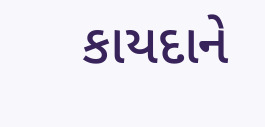કાયદાને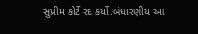સુપ્રીમ કોર્ટે રદ કર્યો.બંધારણીય આ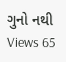ગુનો નથી
Views 65